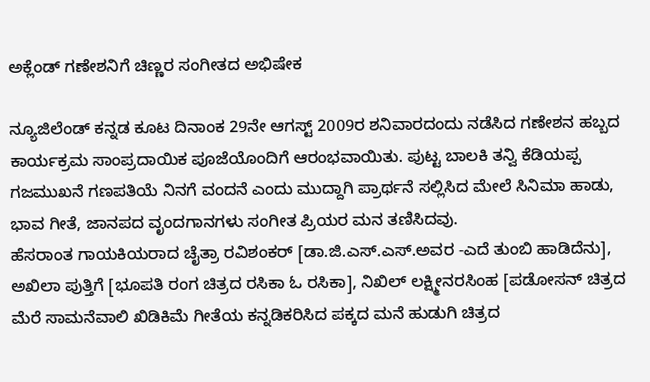ಅಕ್ಲೆಂಡ್ ಗಣೇಶನಿಗೆ ಚಿಣ್ಣರ ಸಂಗೀತದ ಅಭಿಷೇಕ

ನ್ಯೂಜಿಲೆಂಡ್ ಕನ್ನಡ ಕೂಟ ದಿನಾಂಕ 29ನೇ ಆಗಸ್ಟ್ 2009ರ ಶನಿವಾರದಂದು ನಡೆಸಿದ ಗಣೇಶನ ಹಬ್ಬದ ಕಾರ್ಯಕ್ರಮ ಸಾಂಪ್ರದಾಯಿಕ ಪೂಜೆಯೊಂದಿಗೆ ಆರಂಭವಾಯಿತು. ಪುಟ್ಟ ಬಾಲಕಿ ತನ್ವಿ ಕೆಡಿಯಪ್ಪ ಗಜಮುಖನೆ ಗಣಪತಿಯೆ ನಿನಗೆ ವಂದನೆ ಎಂದು ಮುದ್ದಾಗಿ ಪ್ರಾರ್ಥನೆ ಸಲ್ಲಿಸಿದ ಮೇಲೆ ಸಿನಿಮಾ ಹಾಡು, ಭಾವ ಗೀತೆ, ಜಾನಪದ ವೃಂದಗಾನಗಳು ಸಂಗೀತ ಪ್ರಿಯರ ಮನ ತಣಿಸಿದವು.
ಹೆಸರಾಂತ ಗಾಯಕಿಯರಾದ ಚೈತ್ರಾ ರವಿಶಂಕರ್ [ಡಾ.ಜಿ.ಎಸ್.ಎಸ್.ಅವರ -ಎದೆ ತುಂಬಿ ಹಾಡಿದೆನು], ಅಖಿಲಾ ಪುತ್ತಿಗೆ [ಭೂಪತಿ ರಂಗ ಚಿತ್ರದ ರಸಿಕಾ ಓ ರಸಿಕಾ], ನಿಖಿಲ್ ಲಕ್ಷ್ಮೀನರಸಿಂಹ [ಪಡೋಸನ್ ಚಿತ್ರದ ಮೆರೆ ಸಾಮನೆವಾಲಿ ಖಿಡಿಕಿಮೆ ಗೀತೆಯ ಕನ್ನಡಿಕರಿಸಿದ ಪಕ್ಕದ ಮನೆ ಹುಡುಗಿ ಚಿತ್ರದ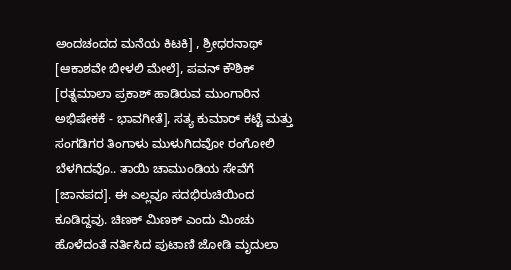ಅಂದಚಂದದ ಮನೆಯ ಕಿಟಕಿ] , ಶ್ರೀಧರನಾಥ್ [ಆಕಾಶವೇ ಬೀಳಲಿ ಮೇಲೆ], ಪವನ್ ಕೌಶಿಕ್ [ರತ್ನಮಾಲಾ ಪ್ರಕಾಶ್ ಹಾಡಿರುವ ಮುಂಗಾರಿನ ಅಭಿಷೇಕಕೆ - ಭಾವಗೀತೆ], ಸತ್ಯ ಕುಮಾರ್ ಕಟ್ಟೆ ಮತ್ತು ಸಂಗಡಿಗರ ತಿಂಗಾಳು ಮುಳುಗಿದವೋ ರಂಗೋಲಿ ಬೆಳಗಿದವೊ.. ತಾಯಿ ಚಾಮುಂಡಿಯ ಸೇವೆಗೆ [ಜಾನಪದ]. ಈ ಎಲ್ಲವೂ ಸದಭಿರುಚಿಯಿಂದ ಕೂಡಿದ್ದವು. ಚಿಣಕ್ ಮಿಣಕ್ ಎಂದು ಮಿಂಚು ಹೊಳೆದಂತೆ ನರ್ತಿಸಿದ ಪುಟಾಣಿ ಜೋಡಿ ಮೃದುಲಾ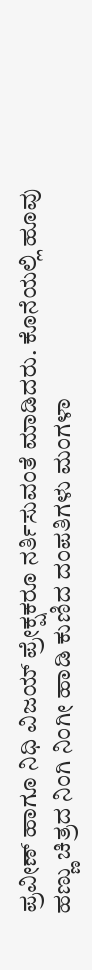ಪ್ರವೀಣ್ ಹಾಗೂ ನಿಧಿ ವಿಜಯ್ ಪ್ರೇಕ್ಷಕರೂ ನರ್ತಿಸುವಂತೆ ಮಾಡಿದರು. ಕೊನೆಯಲ್ಲಿ ಹೂವು ಹಣ್ಣು ಚಿತ್ರದ ನಿಂಗಿ ನಿಂಗೀ ಹಾಡಿ ಕುಣಿದ ದಂಪತಿಗಳು ಮಂಗಳಾ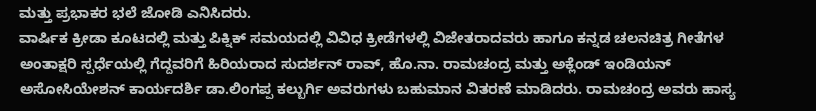ಮತ್ತು ಪ್ರಭಾಕರ ಭಲೆ ಜೋಡಿ ಎನಿಸಿದರು.
ವಾರ್ಷಿಕ ಕ್ರೀಡಾ ಕೂಟದಲ್ಲಿ ಮತ್ತು ಪಿಕ್ನಿಕ್ ಸಮಯದಲ್ಲಿ ವಿವಿಧ ಕ್ರೀಡೆಗಳಲ್ಲಿ ವಿಜೇತರಾದವರು ಹಾಗೂ ಕನ್ನಡ ಚಲನಚಿತ್ರ ಗೀತೆಗಳ ಅಂತಾಕ್ಷರಿ ಸ್ಪರ್ಧೆಯಲ್ಲಿ ಗೆದ್ದವರಿಗೆ ಹಿರಿಯರಾದ ಸುದರ್ಶನ್ ರಾವ್, ಹೊ.ನಾ. ರಾಮಚಂದ್ರ ಮತ್ತು ಅಕ್ಲೆಂಡ್ ಇಂಡಿಯನ್ ಅಸೋಸಿಯೇಶನ್ ಕಾರ್ಯದರ್ಶಿ ಡಾ.ಲಿಂಗಪ್ಪ ಕಲ್ಬುರ್ಗಿ ಅವರುಗಳು ಬಹುಮಾನ ವಿತರಣೆ ಮಾಡಿದರು. ರಾಮಚಂದ್ರ ಅವರು ಹಾಸ್ಯ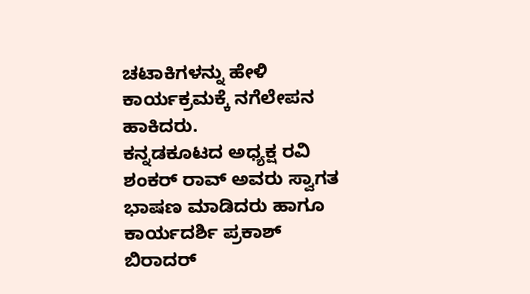ಚಟಾಕಿಗಳನ್ನು ಹೇಳಿ ಕಾರ್ಯಕ್ರಮಕ್ಕೆ ನಗೆಲೇಪನ ಹಾಕಿದರು.
ಕನ್ನಡಕೂಟದ ಅಧ್ಯಕ್ಷ ರವಿ ಶಂಕರ್ ರಾವ್ ಅವರು ಸ್ವಾಗತ ಭಾಷಣ ಮಾಡಿದರು ಹಾಗೂ ಕಾರ್ಯದರ್ಶಿ ಪ್ರಕಾಶ್ ಬಿರಾದರ್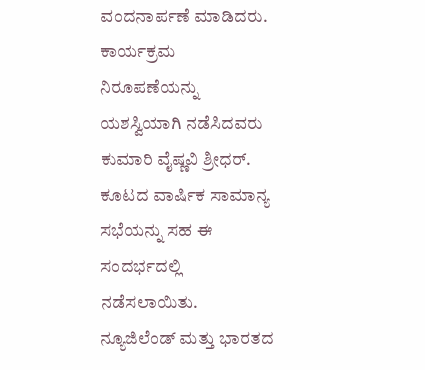ವಂದನಾರ್ಪಣೆ ಮಾಡಿದರು. ಕಾರ್ಯಕ್ರಮ ನಿರೂಪಣೆಯನ್ನು ಯಶಸ್ವಿಯಾಗಿ ನಡೆಸಿದವರು ಕುಮಾರಿ ವೈಷ್ಣವಿ ಶ್ರೀಧರ್. ಕೂಟದ ವಾರ್ಷಿಕ ಸಾಮಾನ್ಯ ಸಭೆಯನ್ನು ಸಹ ಈ ಸಂದರ್ಭದಲ್ಲಿ ನಡೆಸಲಾಯಿತು. ನ್ಯೂಜಿಲೆಂಡ್ ಮತ್ತು ಭಾರತದ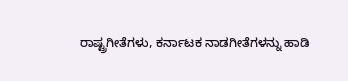ರಾಷ್ಟ್ರಗೀತೆಗಳು, ಕರ್ನಾಟಕ ನಾಡಗೀತೆಗಳನ್ನು ಹಾಡಿ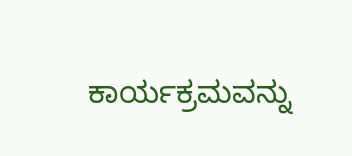ಕಾರ್ಯಕ್ರಮವನ್ನು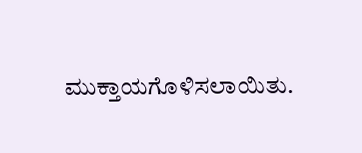ಮುಕ್ತಾಯಗೊಳಿಸಲಾಯಿತು.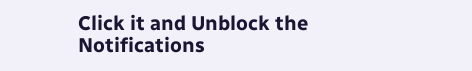Click it and Unblock the Notifications